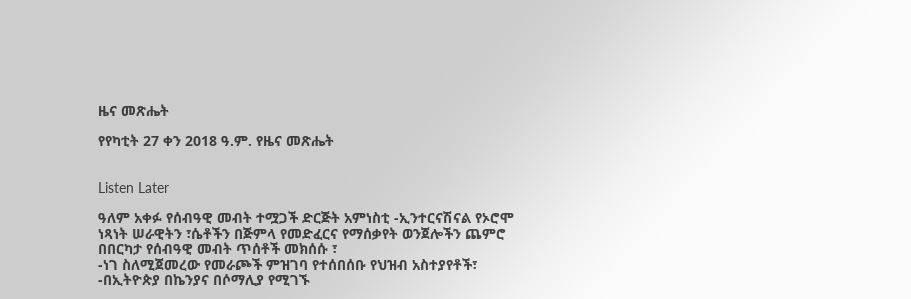ዜና መጽሔት

የየካቲት 27 ቀን 2018 ዓ.ም. የዜና መጽሔት


Listen Later

ዓለም አቀፉ የሰብዓዊ መብት ተሟጋች ድርጅት አምነስቲ -ኢንተርናሽናል የኦሮሞ ነጻነት ሠራዊትን ፣ሴቶችን በጅምላ የመድፈርና የማሰቃየት ወንጀሎችን ጨምሮ በበርካታ የሰብዓዊ መብት ጥሰቶች መክሰሱ ፣
-ነገ ስለሚጀመረው የመራጮች ምዝገባ የተሰበሰቡ የህዝብ አስተያየቶች፣
-በኢትዮጵያ በኬንያና በሶማሊያ የሚገኙ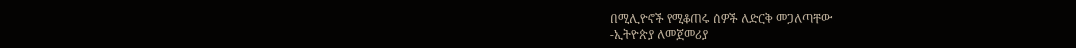በሚሊዮኖች የሚቆጠሩ ሰዎች ለድርቅ መጋለጣቸው
-ኢትዮጵያ ለመጀመሪያ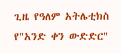ጊዜ የዓለም አትሌቲክስ የ"አንድ ቀን ውድድር"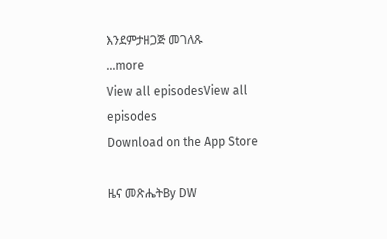እንደምታዘጋጅ መገለጹ
...more
View all episodesView all episodes
Download on the App Store

ዜና መጽሔትBy DW